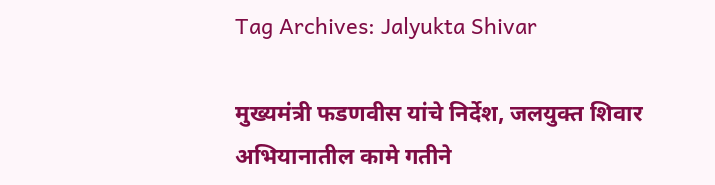Tag Archives: Jalyukta Shivar

मुख्यमंत्री फडणवीस यांचे निर्देश, जलयुक्त शिवार अभियानातील कामे गतीने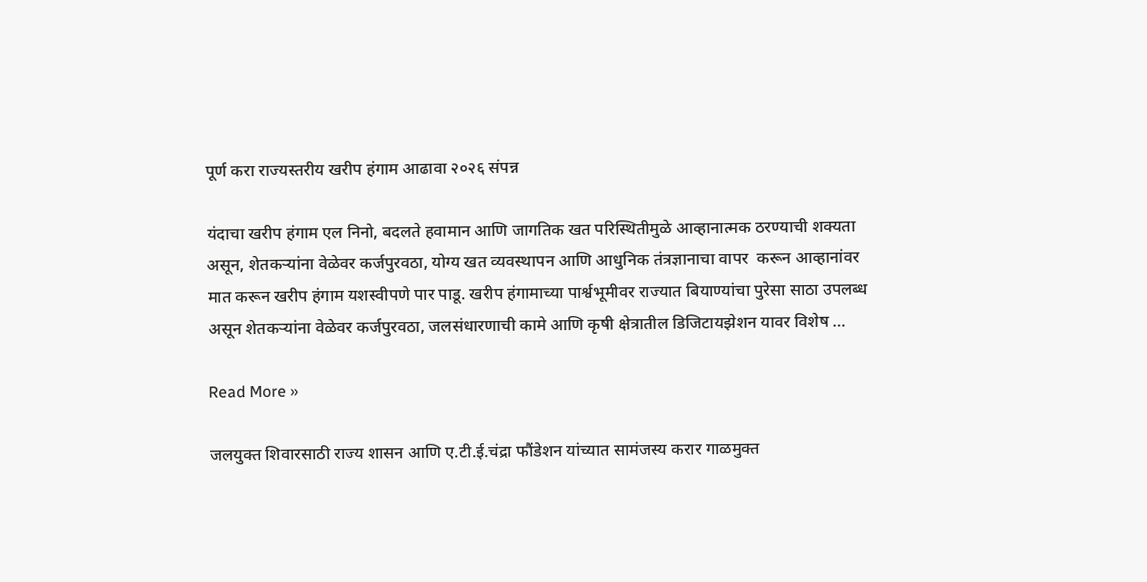पूर्ण करा राज्यस्तरीय खरीप हंगाम आढावा २०२६ संपन्न

यंदाचा खरीप हंगाम एल निनो, बदलते हवामान आणि जागतिक खत परिस्थितीमुळे आव्हानात्मक ठरण्याची शक्यता असून, शेतकऱ्यांना वेळेवर कर्जपुरवठा, योग्य खत व्यवस्थापन आणि आधुनिक तंत्रज्ञानाचा वापर  करून आव्हानांवर मात करून खरीप हंगाम यशस्वीपणे पार पाडू. खरीप हंगामाच्या पार्श्वभूमीवर राज्यात बियाण्यांचा पुरेसा साठा उपलब्ध असून शेतकऱ्यांना वेळेवर कर्जपुरवठा, जलसंधारणाची कामे आणि कृषी क्षेत्रातील डिजिटायझेशन यावर विशेष …

Read More »

जलयुक्त शिवारसाठी राज्य शासन आणि ए.टी.ई.चंद्रा फौंडेशन यांच्यात सामंजस्य करार गाळमुक्त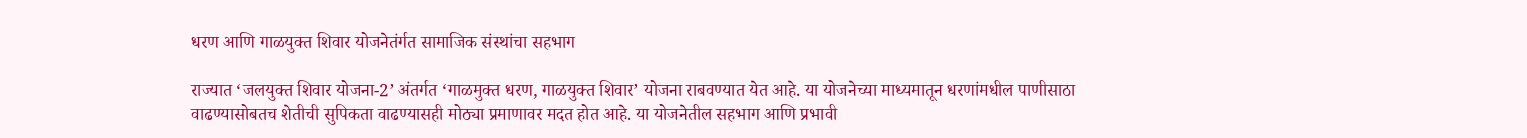धरण आणि गाळयुक्त शिवार योजनेतंर्गत सामाजिक संस्थांचा सहभाग

राज्यात ‘जलयुक्त शिवार योजना-2’ अंतर्गत ‘गाळमुक्त धरण, गाळयुक्त शिवार’ योजना राबवण्यात येत आहे. या योजनेच्या माध्यमातून धरणांमधील पाणीसाठा वाढण्यासोबतच शेतीची सुपिकता वाढण्यासही मोठ्या प्रमाणावर मदत होत आहे. या योजनेतील सहभाग आणि प्रभावी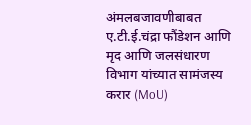अंमलबजावणीबाबत ए.टी.ई.चंद्रा फौंडेशन आणि मृद आणि जलसंधारण विभाग यांच्यात सामंजस्य करार (MoU)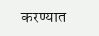करण्यात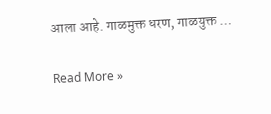आला आहे. गाळमुक्त धरण, गाळयुक्त …

Read More »